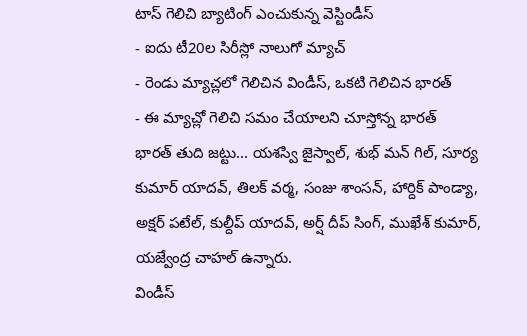టాస్ గెలిచి బ్యాటింగ్ ఎంచుకున్న వెస్టిండీస్
- ఐదు టీ20ల సిరీస్లో నాలుగో మ్యాచ్
- రెండు మ్యాచ్లలో గెలిచిన విండీస్, ఒకటి గెలిచిన భారత్
- ఈ మ్యాచ్లో గెలిచి సమం చేయాలని చూస్తోన్న భారత్
భారత్ తుది జట్టు... యశస్వి జైస్వాల్, శుభ్ మన్ గిల్, సూర్య కుమార్ యాదవ్, తిలక్ వర్మ, సంజు శాంసన్, హార్దిక్ పాండ్యా, అక్షర్ పటేల్, కుల్దీప్ యాదవ్, అర్ష్ దీప్ సింగ్, ముఖేశ్ కుమార్, యజ్వేంద్ర చాహల్ ఉన్నారు.
విండీస్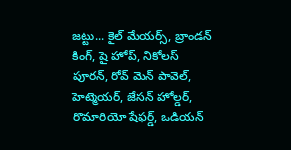జట్టు... కైల్ మేయర్స్, బ్రాండన్ కింగ్, షై హోప్, నికోలస్ పూరన్, రోవ్ మెన్ పావెల్, హెట్మెయర్, జేసన్ హోల్డర్, రొమారియో షేఫర్డ్, ఒడియన్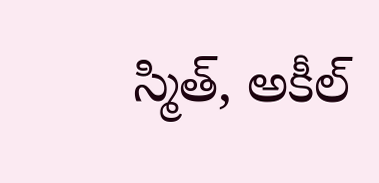స్మిత్, అకీల్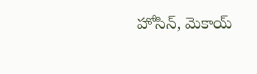హోసిన్, మెకాయ్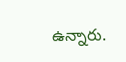ఉన్నారు.